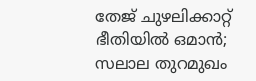തേജ് ചുഴലിക്കാറ്റ് ഭീതിയില്‍ ഒമാന്‍; സലാല തുറമുഖം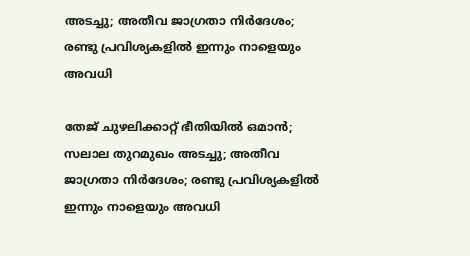അടച്ചു; അതീവ ജാഗ്രതാ നിര്‍ദേശം; രണ്ടു പ്രവിശ്യകളില്‍ ഇന്നും നാളെയും അവധി

തേജ് ചുഴലിക്കാറ്റ് ഭീതിയില്‍ ഒമാന്‍; സലാല തുറമുഖം അടച്ചു; അതീവ ജാഗ്രതാ നിര്‍ദേശം; രണ്ടു പ്രവിശ്യകളില്‍ ഇന്നും നാളെയും അവധി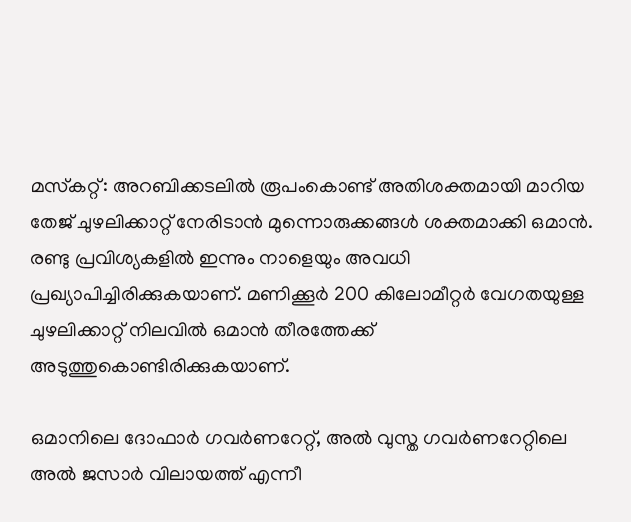മസ്‌കറ്റ്: അറബിക്കടലില്‍ രൂപംകൊണ്ട് അതിശക്തമായി മാറിയ തേജ് ചുഴലിക്കാറ്റ് നേരിടാന്‍ മുന്നൊരുക്കങ്ങള്‍ ശക്തമാക്കി ഒമാന്‍. രണ്ടു പ്രവിശ്യകളില്‍ ഇന്നും നാളെയും അവധി പ്രഖ്യാപിച്ചിരിക്കുകയാണ്. മണിക്കൂര്‍ 200 കിലോമീറ്റര്‍ വേഗതയുള്ള ചുഴലിക്കാറ്റ് നിലവില്‍ ഒമാന്‍ തീരത്തേക്ക് അടുത്തുകൊണ്ടിരിക്കുകയാണ്.

ഒമാനിലെ ദോഫാര്‍ ഗവര്‍ണറേറ്റ്, അല്‍ വുസ്ത ഗവര്‍ണറേറ്റിലെ അല്‍ ജസാര്‍ വിലായത്ത് എന്നീ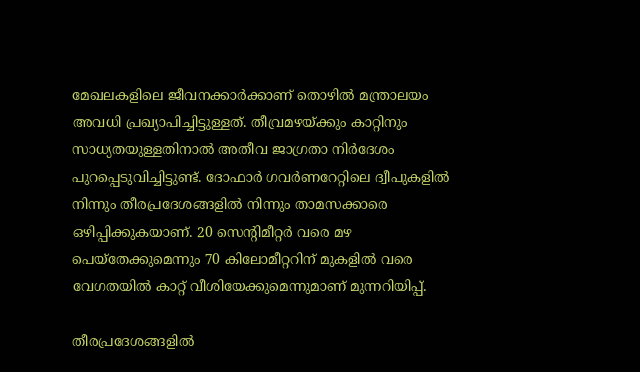മേഖലകളിലെ ജീവനക്കാര്‍ക്കാണ് തൊഴില്‍ മന്ത്രാലയം അവധി പ്രഖ്യാപിച്ചിട്ടുള്ളത്. തീവ്രമഴയ്ക്കും കാറ്റിനും സാധ്യതയുള്ളതിനാല്‍ അതീവ ജാഗ്രതാ നിര്‍ദേശം പുറപ്പെടുവിച്ചിട്ടുണ്ട്. ദോഫാര്‍ ഗവര്‍ണറേറ്റിലെ ദ്വീപുകളില്‍ നിന്നും തീരപ്രദേശങ്ങളില്‍ നിന്നും താമസക്കാരെ ഒഴിപ്പിക്കുകയാണ്. 20 സെന്റിമീറ്റര്‍ വരെ മഴ പെയ്‌തേക്കുമെന്നും 70 കിലോമീറ്ററിന് മുകളില്‍ വരെ വേഗതയില്‍ കാറ്റ് വീശിയേക്കുമെന്നുമാണ് മുന്നറിയിപ്പ്.

തീരപ്രദേശങ്ങളില്‍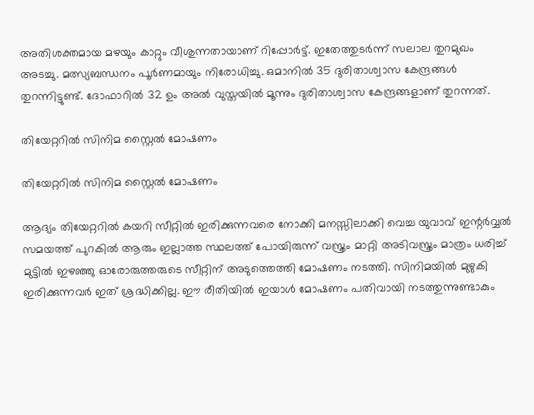അതിശക്തമായ മഴയും കാറ്റും വീശുന്നതായാണ് റിപ്പോര്‍ട്ട്. ഇതേത്തുടര്‍ന്ന് സലാല തുറമുഖം അടച്ചു. മത്സ്യബന്ധനം പൂര്‍ണമായും നിരോധിച്ചു. ഒമാനില്‍ 35 ദുരിതാശ്വാസ കേന്ദ്രങ്ങള്‍ തുറന്നിട്ടുണ്ട്. ദോഫാറില്‍ 32 ഉം അല്‍ വുസ്തയില്‍ മൂന്നും ദുരിതാശ്വാസ കേന്ദ്രങ്ങളാണ് തുറന്നത്.

തിയേറ്ററിൽ സിനിമ സ്റ്റൈൽ മോഷണം

തിയേറ്ററിൽ സിനിമ സ്റ്റൈൽ മോഷണം

ആദ്യം തിയേറ്ററിൽ കയറി സീറ്റിൽ ഇരിക്കുന്നവരെ നോക്കി മനസ്സിലാക്കി വെച്ച യുവാവ് ഇന്റർവ്വൽ സമയത്ത് പുറകിൽ ആരും ഇല്ലാത്ത സ്ഥലത്ത് പോയിരുന്ന് വസ്ത്രം മാറ്റി അടിവസ്ത്രം മാത്രം ധരിച്ച് മുട്ടിൽ ഇഴഞ്ഞു ഓരോരുത്തരുടെ സീറ്റിന് അടുത്തെത്തി മോഷണം നടത്തി. സിനിമയിൽ മുഴുകി ഇരിക്കുന്നവർ ഇത് ശ്രദ്ധിക്കില്ല. ഈ രീതിയിൽ ഇയാൾ മോഷണം പതിവായി നടത്തുന്നുണ്ടാകും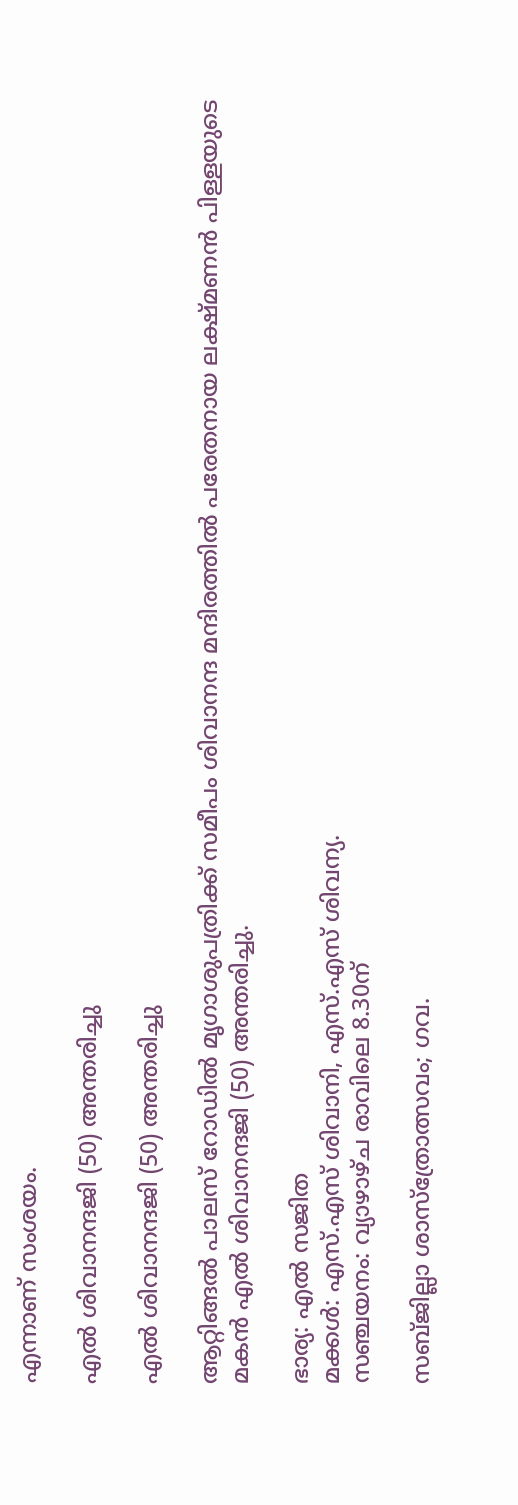എന്നാണ് സംശയം.

എൽ ശിവാനന്ദജി (50) അന്തരിച്ചു

എൽ ശിവാനന്ദജി (50) അന്തരിച്ചു

ആറ്റിങ്ങൽ പാലസ് റോഡിൽ മൃഗാശുപത്രിക്ക് സമീപം ശിവാനന്ദ മന്ദിരത്തിൽ പരേതനായ ലക്ഷ്മണൻ പിള്ളയുടെ മകൻ എൽ ശിവാനന്ദജി (50) അന്തരിച്ചു.

ഭാര്യ: എൽ സജിത
മക്കൾ: എസ്.എസ് ശിവാനി, എസ്.എസ് ശിവന്യ.
സഞ്ചയനം: വ്യാഴാഴ്ച രാവിലെ 8.30ന്

സബ്ജില്ലാ ശാസ്ത്രോത്സവം; ഗവ.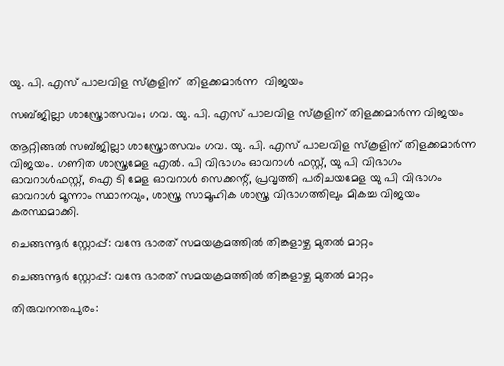യു. പി. എസ് പാലവിള സ്കൂളിന്  തിളക്കമാർന്ന  വിജയം

സബ്ജില്ലാ ശാസ്ത്രോത്സവം; ഗവ. യു. പി. എസ് പാലവിള സ്കൂളിന് തിളക്കമാർന്ന വിജയം

ആറ്റിങ്ങൽ സബ്ജില്ലാ ശാസ്ത്രോത്സവം ഗവ. യു. പി. എസ് പാലവിള സ്കൂളിന് തിളക്കമാർന്ന വിജയം. ഗണിത ശാസ്ത്രമേള എൽ. പി വിഭാഗം ഓവറാൾ ഫസ്റ്റ്, യു പി വിഭാഗം ഓവറാൾഫസ്റ്റ്, ഐ ടി മേള ഓവറാൾ സെക്കന്റ്‌, പ്രവൃത്തി പരിചയമേള യു പി വിഭാഗം ഓവറാൾ മൂന്നാം സ്ഥാനവും, ശാസ്ത്ര സാമൂഹിക ശാസ്ത്ര വിഭാഗത്തിലും മികച്ച വിജയം കരസ്ഥമാക്കി.

ചെങ്ങന്നൂർ സ്റ്റോപ്പ്: വന്ദേ ഭാരത് സമയക്രമത്തിൽ തിങ്കളാഴ്ച മുതൽ മാറ്റം

ചെങ്ങന്നൂർ സ്റ്റോപ്പ്: വന്ദേ ഭാരത് സമയക്രമത്തിൽ തിങ്കളാഴ്ച മുതൽ മാറ്റം

തിരുവനന്തപുരം: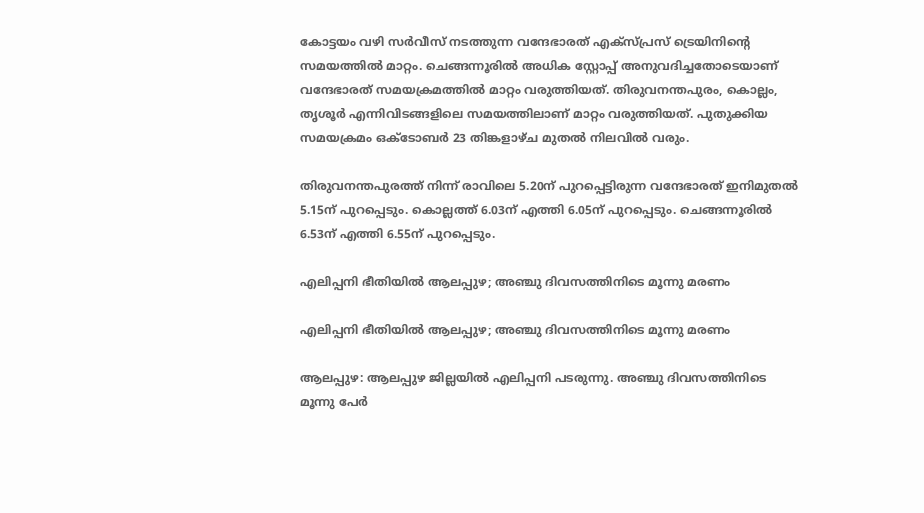കോട്ടയം വഴി സർവീസ് നടത്തുന്ന വന്ദേഭാരത് എക്സ്പ്രസ് ട്രെയിനിന്‍റെ സമയത്തിൽ മാറ്റം. ചെങ്ങന്നൂരിൽ അധിക സ്റ്റോപ്പ് അനുവദിച്ചതോടെയാണ് വന്ദേഭാരത് സമയക്രമത്തിൽ മാറ്റം വരുത്തിയത്. തിരുവനന്തപുരം, കൊല്ലം, തൃശൂർ എന്നിവിടങ്ങളിലെ സമയത്തിലാണ് മാറ്റം വരുത്തിയത്. പുതുക്കിയ സമയക്രമം ഒക്ടോബർ 23 തിങ്കളാഴ്ച മുതൽ നിലവിൽ വരും.

തിരുവനന്തപുരത്ത് നിന്ന് രാവിലെ 5.20ന് പുറപ്പെട്ടിരുന്ന വന്ദേഭാരത് ഇനിമുതൽ 5.15ന് പുറപ്പെടും. കൊല്ലത്ത് 6.03ന് എത്തി 6.05ന് പുറപ്പെടും. ചെങ്ങന്നൂരിൽ 6.53ന് എത്തി 6.55ന് പുറപ്പെടും.

എലിപ്പനി ഭീതിയില്‍ ആലപ്പുഴ; അഞ്ചു ദിവസത്തിനിടെ മൂന്നു മരണം

എലിപ്പനി ഭീതിയില്‍ ആലപ്പുഴ; അഞ്ചു ദിവസത്തിനിടെ മൂന്നു മരണം

ആലപ്പുഴ: ആലപ്പുഴ ജില്ലയില്‍ എലിപ്പനി പടരുന്നു. അഞ്ചു ദിവസത്തിനിടെ മൂന്നു പേര്‍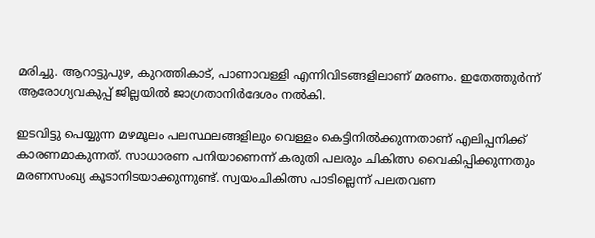മരിച്ചു. ആറാട്ടുപുഴ, കുറത്തികാട്, പാണാവള്ളി എന്നിവിടങ്ങളിലാണ് മരണം. ഇതേത്തുര്‍ന്ന് ആരോഗ്യവകുപ്പ് ജില്ലയില്‍ ജാഗ്രതാനിര്‍ദേശം നല്‍കി.

ഇടവിട്ടു പെയ്യുന്ന മഴമൂലം പലസ്ഥലങ്ങളിലും വെള്ളം കെട്ടിനില്‍ക്കുന്നതാണ് എലിപ്പനിക്ക് കാരണമാകുന്നത്. സാധാരണ പനിയാണെന്ന് കരുതി പലരും ചികിത്സ വൈകിപ്പിക്കുന്നതും മരണസംഖ്യ കൂടാനിടയാക്കുന്നുണ്ട്. സ്വയംചികിത്സ പാടില്ലെന്ന് പലതവണ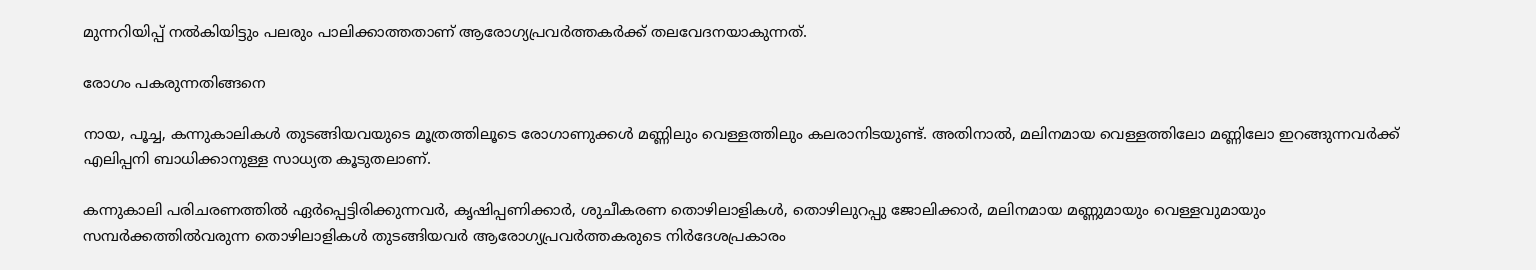മുന്നറിയിപ്പ് നല്‍കിയിട്ടും പലരും പാലിക്കാത്തതാണ് ആരോഗ്യപ്രവര്‍ത്തകര്‍ക്ക് തലവേദനയാകുന്നത്.

രോഗം പകരുന്നതിങ്ങനെ

നായ, പൂച്ച, കന്നുകാലികള്‍ തുടങ്ങിയവയുടെ മൂത്രത്തിലൂടെ രോഗാണുക്കള്‍ മണ്ണിലും വെള്ളത്തിലും കലരാനിടയുണ്ട്. അതിനാല്‍, മലിനമായ വെള്ളത്തിലോ മണ്ണിലോ ഇറങ്ങുന്നവര്‍ക്ക് എലിപ്പനി ബാധിക്കാനുള്ള സാധ്യത കൂടുതലാണ്.

കന്നുകാലി പരിചരണത്തില്‍ ഏര്‍പ്പെട്ടിരിക്കുന്നവര്‍, കൃഷിപ്പണിക്കാര്‍, ശുചീകരണ തൊഴിലാളികള്‍, തൊഴിലുറപ്പു ജോലിക്കാര്‍, മലിനമായ മണ്ണുമായും വെള്ളവുമായും സമ്പര്‍ക്കത്തില്‍വരുന്ന തൊഴിലാളികള്‍ തുടങ്ങിയവര്‍ ആരോഗ്യപ്രവര്‍ത്തകരുടെ നിര്‍ദേശപ്രകാരം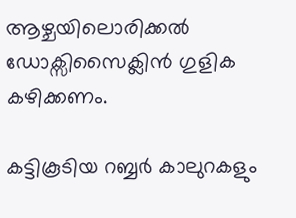ആഴ്ചയിലൊരിക്കല്‍ ഡോക്സിസൈക്ലിന്‍ ഗുളിക കഴിക്കണം.

കട്ടികൂടിയ റബ്ബര്‍ കാലുറകളും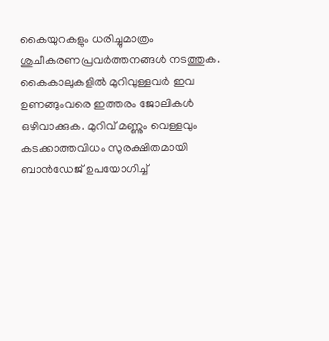കൈയുറകളും ധരിച്ചുമാത്രം ശുചീകരണപ്രവര്‍ത്തനങ്ങള്‍ നടത്തുക. കൈകാലുകളില്‍ മുറിവുള്ളവര്‍ ഇവ ഉണങ്ങുംവരെ ഇത്തരം ജോലികള്‍ ഒഴിവാക്കുക. മുറിവ് മണ്ണും വെള്ളവും കടക്കാത്തവിധം സുരക്ഷിതമായി ബാന്‍ഡേജ് ഉപയോഗിച്ച്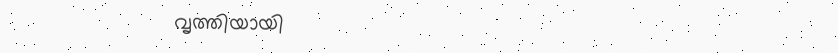വൃത്തിയായി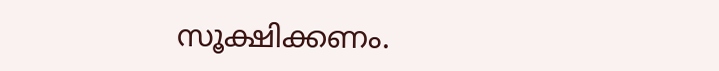സൂക്ഷിക്കണം.